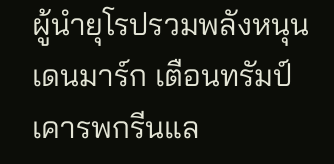ผู้นำยุโรปรวมพลังหนุนเดนมาร์ก เตือนทรัมป์เคารพกรีนแล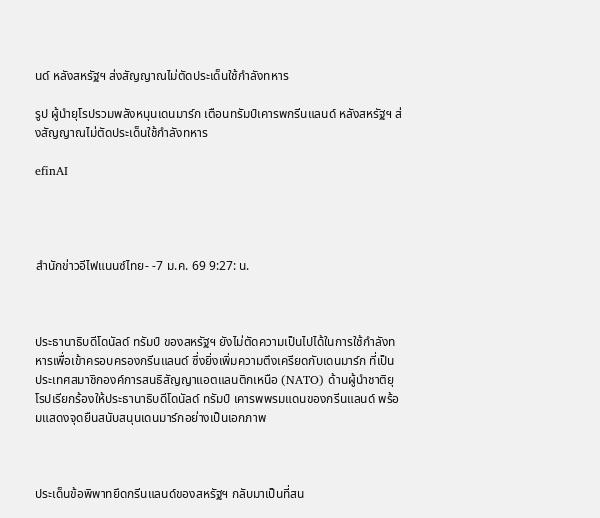นด์ หลังสหรัฐฯ ส่งสัญญาณไม่ตัดประเด็นใช้กำลังทหาร

รูป ผู้นำยุโรปรวมพลังหนุนเดนมาร์ก เตือนทรัมป์เคารพกรีนแลนด์ หลังสหรัฐฯ ส่งสัญญาณไม่ตัดประเด็นใช้กำลังทหาร

efinAI




สำนักข่าวอีไฟแนนซ์ไทย- -7 ม.ค. 69 9:27: น.



ประธานาธิบดีโดนัลด์ ทรัมป์ ของสหรัฐฯ ยังไม่ตัดความเป็นไปได้ในการใช้กำลังทหารเพื่อเข้าครอบครองกรีนแลนด์ ซึ่งยิ่งเพิ่มความตึงเครียดกับเดนมาร์ก ที่เป็นประเทศสมาชิกองค์การสนธิสัญญาแอตแลนติกเหนือ (NATO) ด้านผู้นำชาติยุโรปเรียกร้องให้ประธานาธิบดีโดนัลด์ ทรัมป์ เคารพพรมแดนของกรีนแลนด์ พร้อมแสดงจุดยืนสนับสนุนเดนมาร์กอย่างเป็นเอกภาพ



ประเด็นข้อพิพาทยึดกรีนแลนด์ของสหรัฐฯ กลับมาเป็นที่สน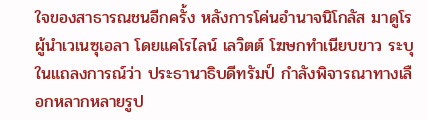ใจของสาธารณชนอีกครั้ง หลังการโค่นอำนาจนิโกลัส มาดูโร ผู้นำเวเนซุเอลา โดยแคโรไลน์ เลวิตต์ โฆษกทำเนียบขาว ระบุในแถลงการณ์ว่า ประธานาธิบดีทรัมป์ กำลังพิจารณาทางเลือกหลากหลายรูป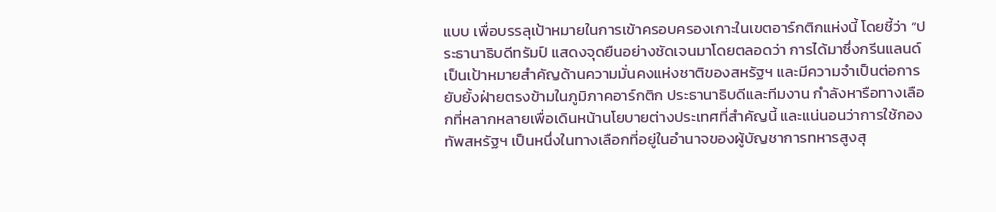แบบ เพื่อบรรลุเป้าหมายในการเข้าครอบครองเกาะในเขตอาร์กติกแห่งนี้ โดยชี้ว่า “ประธานาธิบดีทรัมป์ แสดงจุดยืนอย่างชัดเจนมาโดยตลอดว่า การได้มาซึ่งกรีนแลนด์ เป็นเป้าหมายสำคัญด้านความมั่นคงแห่งชาติของสหรัฐฯ และมีความจำเป็นต่อการยับยั้งฝ่ายตรงข้ามในภูมิภาคอาร์กติก ประธานาธิบดีและทีมงาน กำลังหารือทางเลือกที่หลากหลายเพื่อเดินหน้านโยบายต่างประเทศที่สำคัญนี้ และแน่นอนว่าการใช้กองทัพสหรัฐฯ เป็นหนึ่งในทางเลือกที่อยู่ในอำนาจของผู้บัญชาการทหารสูงสุ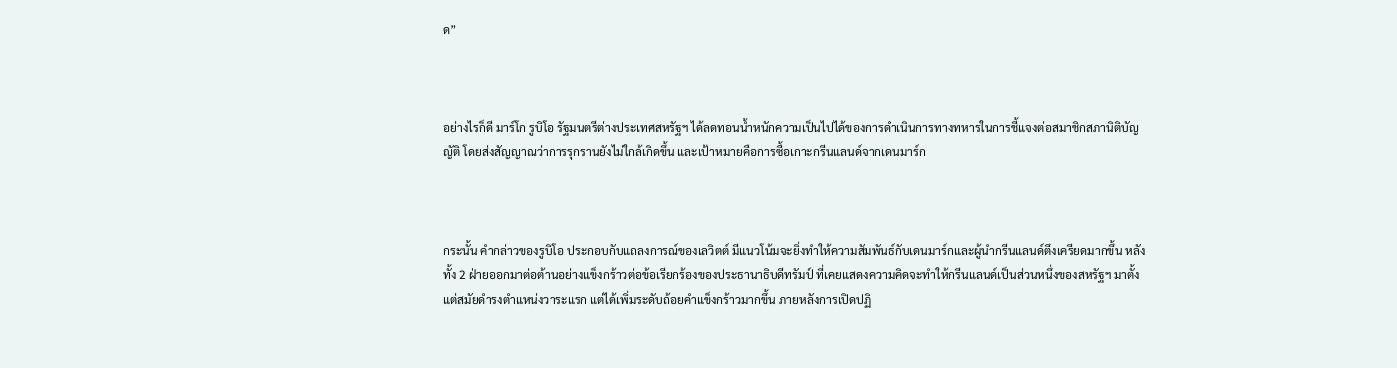ด”



อย่างไรก็ดี มาร์โก รูบิโอ รัฐมนตรีต่างประเทศสหรัฐฯ ได้ลดทอนน้ำหนักความเป็นไปได้ของการดำเนินการทางทหารในการชี้แจงต่อสมาชิกสภานิติบัญญัติ โดยส่งสัญญาณว่าการรุกรานยังไม่ใกล้เกิดขึ้น และเป้าหมายคือการซื้อเกาะกรีนแลนด์จากเดนมาร์ก



กระนั้น คำกล่าวของรูบิโอ ประกอบกับแถลงการณ์ของเลวิตต์ มีแนวโน้มจะยิ่งทำให้ความสัมพันธ์กับเดนมาร์กและผู้นำกรีนแลนด์ตึงเครียดมากขึ้น หลังทั้ง 2 ฝ่ายออกมาต่อต้านอย่างแข็งกร้าวต่อข้อเรียกร้องของประธานาธิบดีทรัมป์ ที่เคยแสดงความคิดจะทำให้กรีนแลนด์เป็นส่วนหนึ่งของสหรัฐฯ มาตั้งแต่สมัยดำรงตำแหน่งวาระแรก แต่ได้เพิ่มระดับถ้อยคำแข็งกร้าวมากขึ้น ภายหลังการเปิดปฏิ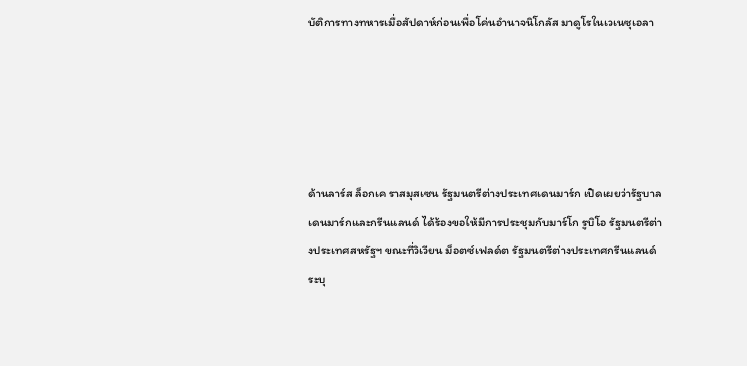บัติการทางทหารเมื่อสัปดาห์ก่อนเพื่อโค่นอำนาจนิโกลัส มาดูโรในเวเนซุเอลา





ด้านลาร์ส ล็อกเค ราสมุสเซน รัฐมนตรีต่างประเทศเดนมาร์ก เปิดเผยว่ารัฐบาลเดนมาร์กและกรีนแลนด์ ได้ร้องขอให้มีการประชุมกับมาร์โก รูบิโอ รัฐมนตรีต่างประเทศสหรัฐฯ ขณะที่วิเวียน ม็อตซ์เฟลด์ต รัฐมนตรีต่างประเทศกรีนแลนด์ ระบุ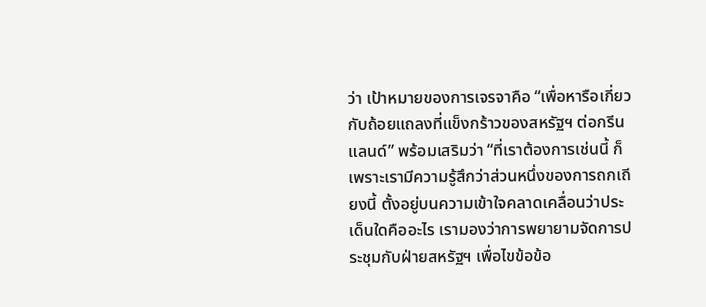ว่า เป้าหมายของการเจรจาคือ “เพื่อหารือเกี่ยวกับถ้อยแถลงที่แข็งกร้าวของสหรัฐฯ ต่อกรีนแลนด์” พร้อมเสริมว่า “ที่เราต้องการเช่นนี้ ก็เพราะเรามีความรู้สึกว่าส่วนหนึ่งของการถกเถียงนี้ ตั้งอยู่บนความเข้าใจคลาดเคลื่อนว่าประเด็นใดคืออะไร เรามองว่าการพยายามจัดการประชุมกับฝ่ายสหรัฐฯ เพื่อไขข้อข้อ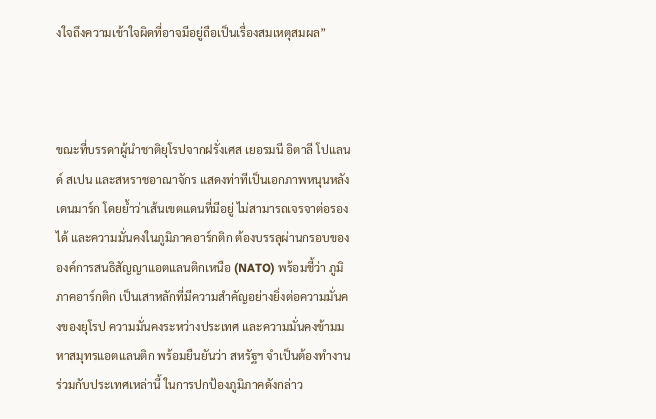งใจถึงความเข้าใจผิดที่อาจมีอยู่ถือเป็นเรื่องสมเหตุสมผล”



ขณะที่บรรดาผู้นำชาติยุโรปจากฝรั่งเศส เยอรมนี อิตาลี โปแลนด์ สเปน และสหราชอาณาจักร แสดงท่าทีเป็นเอกภาพหนุนหลังเดนมาร์ก โดยย้ำว่าเส้นเขตแดนที่มีอยู่ ไม่สามารถเจรจาต่อรองได้ และความมั่นคงในภูมิภาคอาร์กติก ต้องบรรลุผ่านกรอบขององค์การสนธิสัญญาแอตแลนติกเหนือ (NATO) พร้อมชี้ว่า ภูมิภาคอาร์กติก เป็นเสาหลักที่มีความสำคัญอย่างยิ่งต่อความมั่นคงของยุโรป ความมั่นคงระหว่างประเทศ และความมั่นคงข้ามมหาสมุทรแอตแลนติก พร้อมยืนยันว่า สหรัฐฯ จำเป็นต้องทำงานร่วมกับประเทศเหล่านี้ ในการปกป้องภูมิภาคดังกล่าว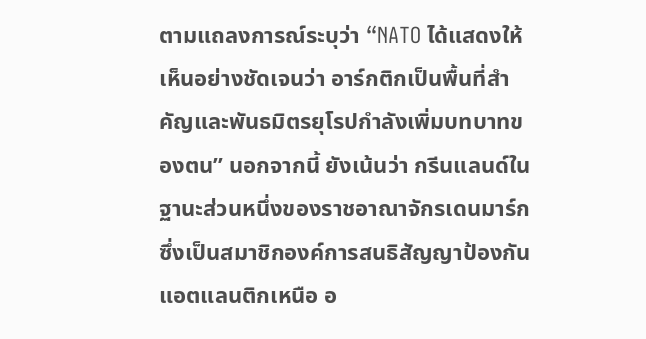ตามแถลงการณ์ระบุว่า “NATO ได้แสดงให้เห็นอย่างชัดเจนว่า อาร์กติกเป็นพื้นที่สำคัญและพันธมิตรยุโรปกำลังเพิ่มบทบาทของตน” นอกจากนี้ ยังเน้นว่า กรีนแลนด์ในฐานะส่วนหนึ่งของราชอาณาจักรเดนมาร์ก ซึ่งเป็นสมาชิกองค์การสนธิสัญญาป้องกันแอตแลนติกเหนือ อ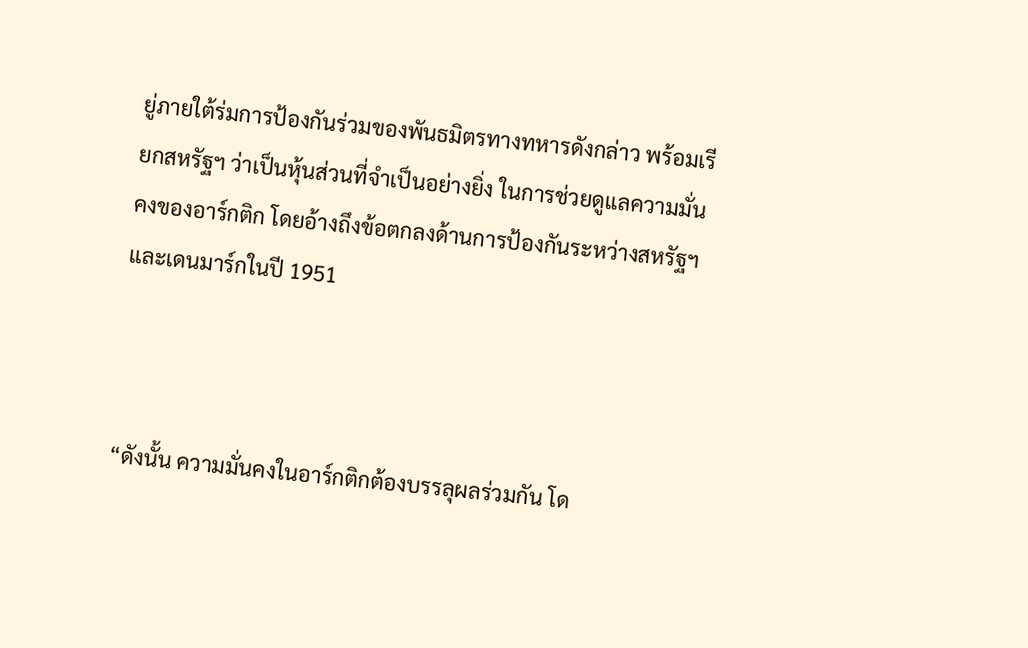ยู่ภายใต้ร่มการป้องกันร่วมของพันธมิตรทางทหารดังกล่าว พร้อมเรียกสหรัฐฯ ว่าเป็นหุ้นส่วนที่จำเป็นอย่างยิ่ง ในการช่วยดูแลความมั่นคงของอาร์กติก โดยอ้างถึงข้อตกลงด้านการป้องกันระหว่างสหรัฐฯ และเดนมาร์กในปี 1951



“ดังนั้น ความมั่นคงในอาร์กติกต้องบรรลุผลร่วมกัน โด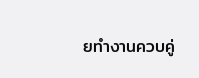ยทำงานควบคู่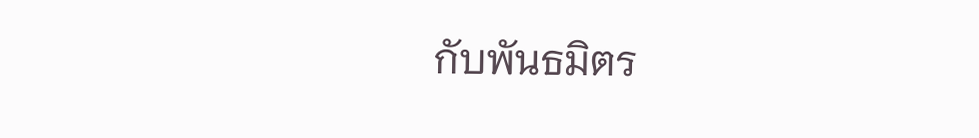กับพันธมิตร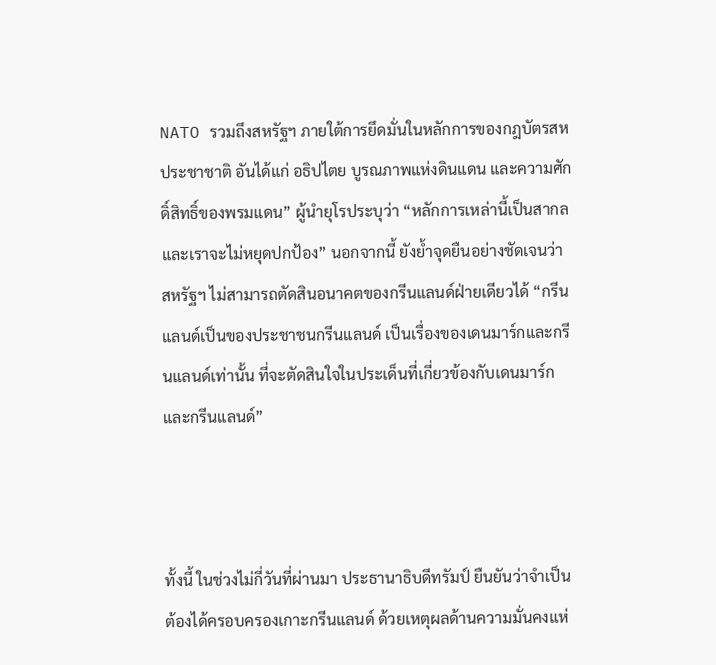NATO รวมถึงสหรัฐฯ ภายใต้การยึดมั่นในหลักการของกฎบัตรสหประชาชาติ อันได้แก่ อธิปไตย บูรณภาพแห่งดินแดน และความศักดิ์สิทธิ์ของพรมแดน” ผู้นำยุโรประบุว่า “หลักการเหล่านี้เป็นสากล และเราจะไม่หยุดปกป้อง” นอกจากนี้ ยังย้ำจุดยืนอย่างชัดเจนว่า สหรัฐฯ ไม่สามารถตัดสินอนาคตของกรีนแลนด์ฝ่ายเดียวได้ “กรีนแลนด์เป็นของประชาชนกรีนแลนด์ เป็นเรื่องของเดนมาร์กและกรีนแลนด์เท่านั้น ที่จะตัดสินใจในประเด็นที่เกี่ยวข้องกับเดนมาร์กและกรีนแลนด์”



ทั้งนี้ ในช่วงไม่กี่วันที่ผ่านมา ประธานาธิบดีทรัมป์ ยืนยันว่าจำเป็นต้องได้ครอบครองเกาะกรีนแลนด์ ด้วยเหตุผลด้านความมั่นคงแห่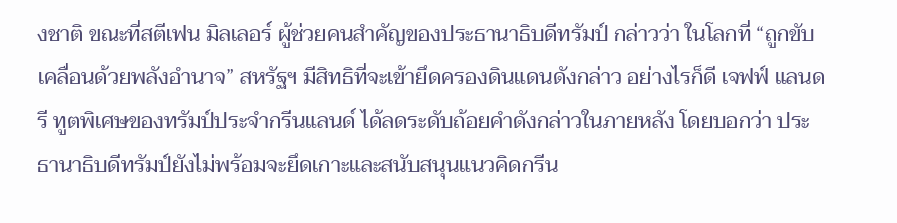งชาติ ขณะที่สตีเฟน มิลเลอร์ ผู้ช่วยคนสำคัญของประธานาธิบดีทรัมป์ กล่าวว่า ในโลกที่ “ถูกขับเคลื่อนด้วยพลังอำนาจ” สหรัฐฯ มีสิทธิที่จะเข้ายึดครองดินแดนดังกล่าว อย่างไรก็ดี เจฟฟ์ แลนดรี ทูตพิเศษของทรัมป์ประจำกรีนแลนด์ ได้ลดระดับถ้อยคำดังกล่าวในภายหลัง โดยบอกว่า ประธานาธิบดีทรัมป์ยังไม่พร้อมจะยึดเกาะและสนับสนุนแนวคิดกรีน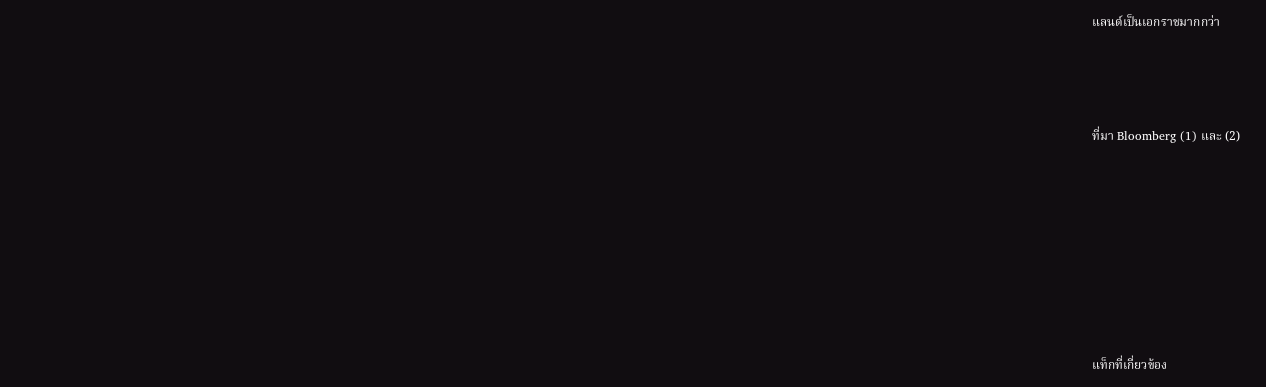แลนด์เป็นเอกราชมากกว่า



ที่มา Bloomberg (1) และ (2)







แท็กที่เกี่ยวข้อง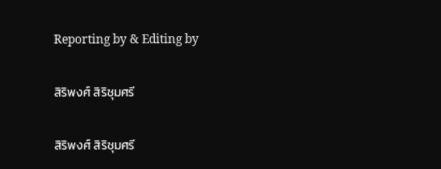Reporting by & Editing by

สิริพงศ์ สิริชุมศรี

สิริพงศ์ สิริชุมศรี